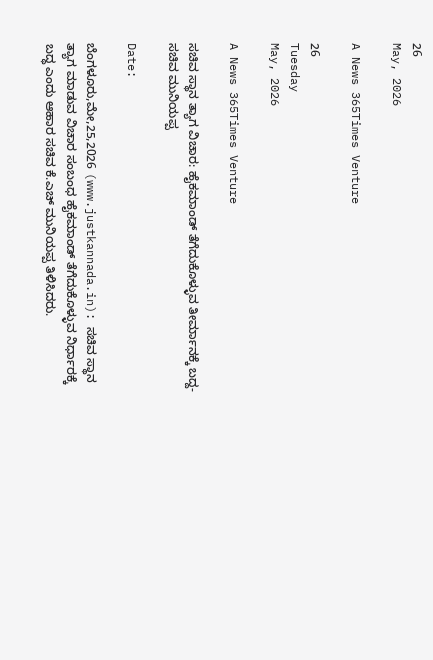26
May, 2026

A News 365Times Venture

26
Tuesday
May, 2026

A News 365Times Venture

ಸಚಿವ ಸ್ಥಾನ ತ್ಯಾಗ ವಿಚಾರ: ಹೈಕಮಾಂಡ್ ತೆಗೆದುಕೊಳ್ಳುವ ತೀರ್ಮಾನಕ್ಕೆ ಬದ್ದ- ಸಚಿವ ಮುನಿಯಪ್ಪ

Date:

ಬೆಂಗಳೂರು,ಮೇ,25,2026 (www.justkannada.in): ಸಚಿವ ಸ್ಥಾನ ತ್ಯಾಗ ಮಾಡುವ ವಿಚಾರ ಸಂಬಂಧ ಹೈಕಮಾಂಡ್ ತೆಗೆದುಕೊಳ್ಳುವ ನಿರ್ಧಾರಕ್ಕೆ ಬದ್ಧ ಎಂದು ಆಹಾರ ಸಚಿವ ಕೆ.ಎಚ್ ಮುನಿಯಪ್ಪ ತಿಳಿಸಿದರು.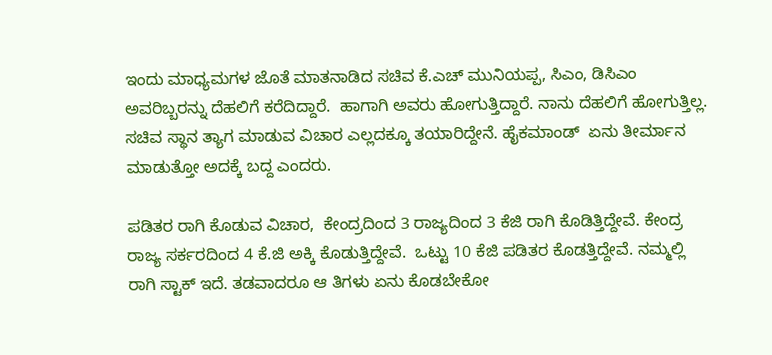ಇಂದು ಮಾಧ್ಯಮಗಳ ಜೊತೆ ಮಾತನಾಡಿದ ಸಚಿವ ಕೆ.ಎಚ್ ಮುನಿಯಪ್ಪ, ಸಿಎಂ, ಡಿಸಿಎಂ   ಅವರಿಬ್ಬರನ್ನು ದೆಹಲಿಗೆ ಕರೆದಿದ್ದಾರೆ.  ಹಾಗಾಗಿ ಅವರು ಹೋಗುತ್ತಿದ್ದಾರೆ. ನಾನು ದೆಹಲಿಗೆ ಹೋಗುತ್ತಿಲ್ಲ. ಸಚಿವ ಸ್ಥಾನ ತ್ಯಾಗ ಮಾಡುವ ವಿಚಾರ ಎಲ್ಲದಕ್ಕೂ ತಯಾರಿದ್ದೇನೆ. ಹೈಕಮಾಂಡ್  ಏನು ತೀರ್ಮಾನ ಮಾಡುತ್ತೋ ಅದಕ್ಕೆ ಬದ್ದ ಎಂದರು.

ಪಡಿತರ ರಾಗಿ ಕೊಡುವ ವಿಚಾರ,  ಕೇಂದ್ರದಿಂದ 3 ರಾಜ್ಯದಿಂದ 3 ಕೆಜಿ ರಾಗಿ ಕೊಡಿತ್ತಿದ್ದೇವೆ. ಕೇಂದ್ರ ರಾಜ್ಯ ಸರ್ಕರದಿಂದ 4 ಕೆ.ಜಿ ಅಕ್ಕಿ ಕೊಡುತ್ತಿದ್ದೇವೆ.  ಒಟ್ಟು 10 ಕೆಜಿ ಪಡಿತರ ಕೊಡತ್ತಿದ್ದೇವೆ. ನಮ್ಮಲ್ಲಿ ರಾಗಿ ಸ್ಟಾಕ್ ಇದೆ. ತಡವಾದರೂ ಆ ತಿಗಳು ಏನು ಕೊಡಬೇಕೋ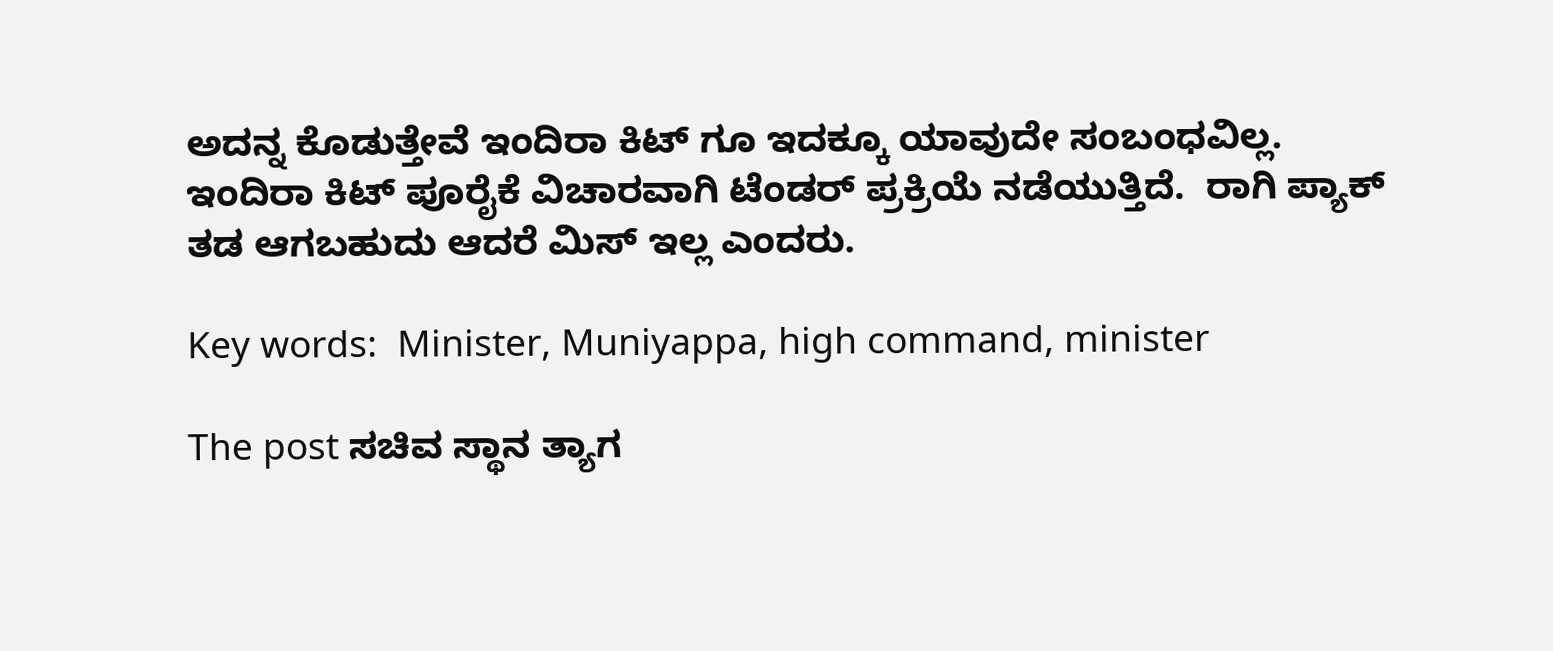ಅದನ್ನ ಕೊಡುತ್ತೇವೆ ಇಂದಿರಾ ಕಿಟ್ ಗೂ ಇದಕ್ಕೂ ಯಾವುದೇ ಸಂಬಂಧವಿಲ್ಲ. ಇಂದಿರಾ ಕಿಟ್ ಪೂರೈಕೆ ವಿಚಾರವಾಗಿ ಟೆಂಡರ್ ಪ್ರಕ್ರಿಯೆ ನಡೆಯುತ್ತಿದೆ.  ರಾಗಿ ಪ್ಯಾಕ್ ತಡ ಆಗಬಹುದು ಆದರೆ ಮಿಸ್ ಇಲ್ಲ ಎಂದರು.

Key words:  Minister, Muniyappa, high command, minister

The post ಸಚಿವ ಸ್ಥಾನ ತ್ಯಾಗ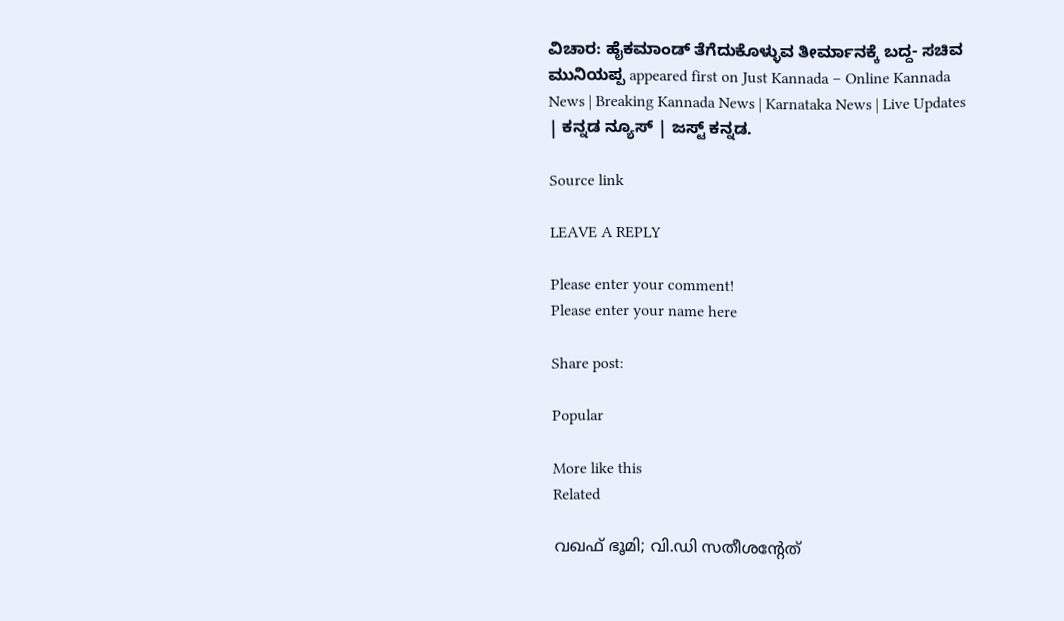ವಿಚಾರ: ಹೈಕಮಾಂಡ್ ತೆಗೆದುಕೊಳ್ಳುವ ತೀರ್ಮಾನಕ್ಕೆ ಬದ್ದ- ಸಚಿವ ಮುನಿಯಪ್ಪ appeared first on Just Kannada – Online Kannada News | Breaking Kannada News | Karnataka News | Live Updates | ಕನ್ನಡ ನ್ಯೂಸ್ | ಜಸ್ಟ್ ಕನ್ನಡ.

Source link

LEAVE A REPLY

Please enter your comment!
Please enter your name here

Share post:

Popular

More like this
Related

വഖഫ് ഭൂമി; വി.ഡി സതീശന്റേത്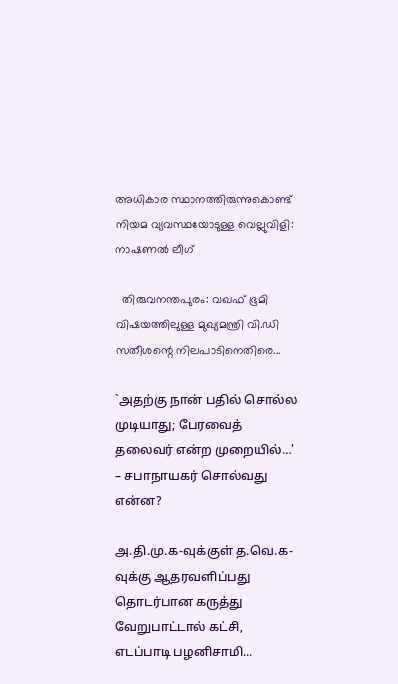അധികാര സ്ഥാനത്തിരുന്നുകൊണ്ട് നിയമ വ്യവസ്ഥയോടുള്ള വെല്ലുവിളി: നാഷണല്‍ ലീഗ്

  തിരുവനന്തപുരം: വഖഫ് ഭൂമി വിഷയത്തിലുള്ള മുഖ്യമന്ത്രി വി.ഡി സതീശന്റെ നിലപാടിനെതിരെ...

`அதற்கு நான் பதில் சொல்ல முடியாது; பேரவைத் தலைவர் என்ற முறையில்…' – சபாநாயகர் சொல்வது என்ன?

அ.தி.மு.க-வுக்குள் த.வெ.க-வுக்கு ஆதரவளிப்பது தொடர்பான கருத்து வேறுபாட்டால் கட்சி, எடப்பாடி பழனிசாமி...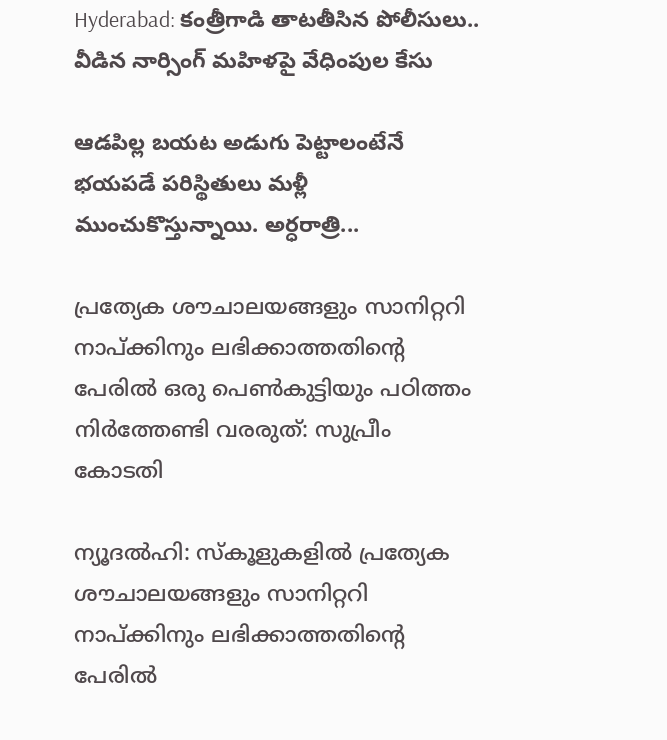Hyderabad: కంత్రీగాడి తాటతీసిన పోలీసులు.. వీడిన నార్సింగ్ మహిళపై వేధింపుల కేసు

ఆడపిల్ల బయట అడుగు పెట్టాలంటేనే భయపడే పరిస్థితులు మళ్లీ ముంచుకొస్తున్నాయి. అర్ధరాత్రి...

പ്രത്യേക ശൗചാലയങ്ങളും സാനിറ്ററി നാപ്ക്കിനും ലഭിക്കാത്തതിന്റെ പേരില്‍ ഒരു പെണ്‍കുട്ടിയും പഠിത്തം നിര്‍ത്തേണ്ടി വരരുത്: സുപ്രീം കോടതി

ന്യൂദല്‍ഹി: സ്‌കൂളുകളില്‍ പ്രത്യേക ശൗചാലയങ്ങളും സാനിറ്ററി നാപ്ക്കിനും ലഭിക്കാത്തതിന്റെ പേരില്‍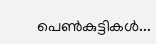പെണ്‍കുട്ടികള്‍...